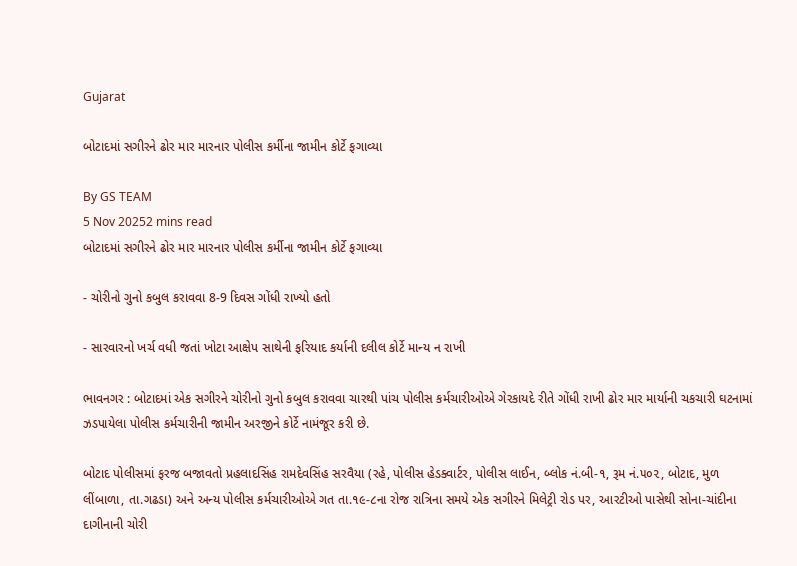Gujarat

બોટાદમાં સગીરને ઢોર માર મારનાર પોલીસ કર્મીના જામીન કોર્ટે ફગાવ્યા

By GS TEAM
5 Nov 20252 mins read
બોટાદમાં સગીરને ઢોર માર મારનાર પોલીસ કર્મીના જામીન કોર્ટે ફગાવ્યા

- ચોરીનો ગુનો કબુલ કરાવવા 8-9 દિવસ ગોંધી રાખ્યો હતો

- સારવારનો ખર્ચ વધી જતાં ખોટા આક્ષેપ સાથેની ફરિયાદ કર્યાની દલીલ કોર્ટે માન્ય ન રાખી

ભાવનગર : બોટાદમાં એક સગીરને ચોરીનો ગુનો કબુલ કરાવવા ચારથી પાંચ પોલીસ કર્મચારીઓએ ગેરકાયદે રીતે ગોંધી રાખી ઢોર માર માર્યાની ચકચારી ઘટનામાં ઝડપાયેલા પોલીસ કર્મચારીની જામીન અરજીને કોર્ટે નામંજૂર કરી છે.

બોટાદ પોલીસમાં ફરજ બજાવતો પ્રહલાદસિંહ રામદેવસિંહ સરવૈયા (રહે, પોલીસ હેડક્વાર્ટર, પોલીસ લાઈન, બ્લોક નં.બી-૧, રૂમ નં.૫૦૨, બોટાદ, મુળ લીંબાળા, તા.ગઢડા) અને અન્ય પોલીસ કર્મચારીઓએ ગત તા.૧૯-૮ના રોજ રાત્રિના સમયે એક સગીરને મિલેટ્રી રોડ પર, આરટીઓ પાસેથી સોના-ચાંદીના દાગીનાની ચોરી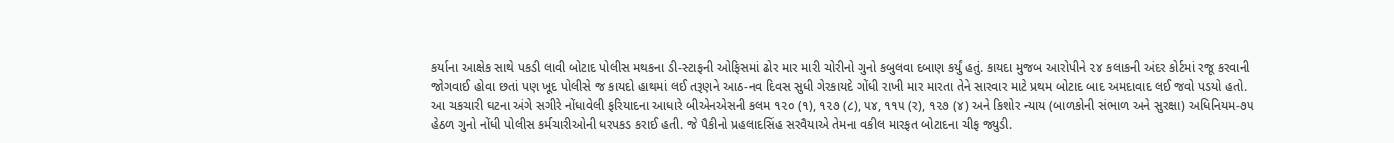કર્યાના આક્ષેક સાથે પકડી લાવી બોટાદ પોલીસ મથકના ડી-સ્ટાફની ઓફિસમાં ઢોર માર મારી ચોરીનો ગુનો કબુલવા દબાણ કર્યું હતું. કાયદા મુજબ આરોપીને ૨૪ કલાકની અંદર કોર્ટમાં રજૂ કરવાની જોગવાઈ હોવા છતાં પણ ખૂદ પોલીસે જ કાયદો હાથમાં લઈ તરૂણને આઠ-નવ દિવસ સુધી ગેરકાયદે ગોંધી રાખી માર મારતા તેને સારવાર માટે પ્રથમ બોટાદ બાદ અમદાવાદ લઈ જવો પડયો હતો. આ ચકચારી ઘટના અંગે સગીરે નોંધાવેલી ફરિયાદના આધારે બીએનએસની કલમ ૧૨૦ (૧), ૧૨૭ (૮), ૫૪, ૧૧૫ (ર), ૧૨૭ (૪) અને કિશોર ન્યાય (બાળકોની સંભાળ અને સુરક્ષા) અધિનિયમ-૭૫ હેઠળ ગુનો નોંધી પોલીસ કર્મચારીઓની ધરપકડ કરાઈ હતી. જે પૈકીનો પ્રહલાદસિંહ સરવૈયાએ તેમના વકીલ મારફત બોટાદના ચીફ જ્યુડી.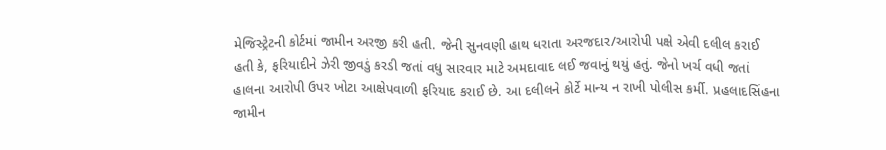મેજિસ્ટ્રેટની કોર્ટમાં જામીન અરજી કરી હતી. જેની સુનવણી હાથ ધરાતા અરજદાર/આરોપી પક્ષે એવી દલીલ કરાઈ હતી કે, ફરિયાદીને ઝેરી જીવડું કરડી જતાં વધુ સારવાર માટે અમદાવાદ લઈ જવાનું થયું હતું. જેનો ખર્ચ વધી જતાં હાલના આરોપી ઉપર ખોટા આક્ષેપવાળી ફરિયાદ કરાઈ છે. આ દલીલને કોર્ટે માન્ય ન રાખી પોલીસ કર્મી. પ્રહલાદસિંહના જામીન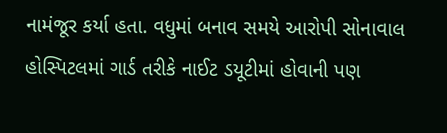નામંજૂર કર્યા હતા. વધુમાં બનાવ સમયે આરોપી સોનાવાલ હોસ્પિટલમાં ગાર્ડ તરીકે નાઈટ ડયૂટીમાં હોવાની પણ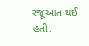રજૂઆત થઈ હતી.